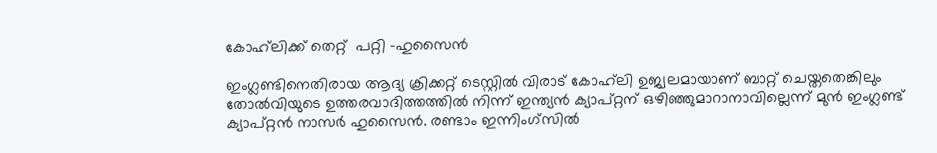കോഹ്‌ലിക്ക് തെറ്റ്  പറ്റി -ഹുസൈന്‍

ഇംഗ്ലണ്ടിനെതിരായ ആദ്യ ക്രിക്കറ്റ് ടെസ്റ്റില്‍ വിരാട് കോഹ്‌ലി ഉജ്വലമായാണ് ബാറ്റ് ചെയ്തതെങ്കിലും തോല്‍വിയുടെ ഉത്തരവാദിത്തത്തില്‍ നിന്ന് ഇന്ത്യന്‍ ക്യാപ്റ്റന് ഒഴിഞ്ഞുമാറാനാവില്ലെന്ന് മുന്‍ ഇംഗ്ലണ്ട് ക്യാപ്റ്റന്‍ നാസര്‍ ഹുസൈന്‍. രണ്ടാം ഇന്നിംഗ്‌സില്‍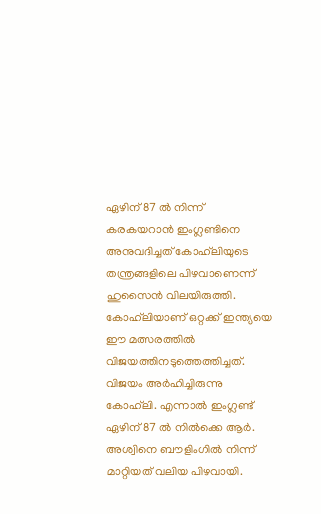ഏഴിന് 87 ല്‍ നിന്ന് കരകയറാന്‍ ഇംഗ്ലണ്ടിനെ അനുവദിച്ചത് കോഹ്‌ലിയുടെ തന്ത്രങ്ങളിലെ പിഴവാണെന്ന് ഹുസൈന്‍ വിലയിരുത്തി.
കോഹ്‌ലിയാണ് ഒറ്റക്ക് ഇന്ത്യയെ ഈ മത്സരത്തില്‍ വിജയത്തിനടുത്തെത്തിച്ചത്. വിജയം അര്‍ഹിച്ചിരുന്നു കോഹ്‌ലി. എന്നാല്‍ ഇംഗ്ലണ്ട് ഏഴിന് 87 ല്‍ നില്‍ക്കെ ആര്‍. അശ്വിനെ ബൗളിംഗില്‍ നിന്ന് മാറ്റിയത് വലിയ പിഴവായി.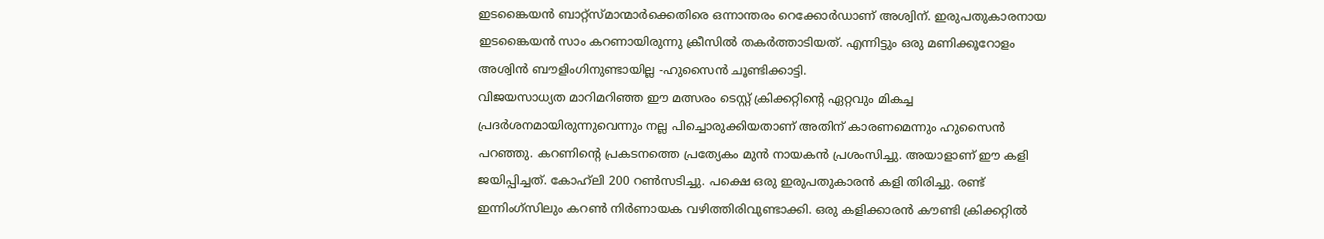ഇടങ്കൈയന്‍ ബാറ്റ്‌സ്മാന്മാര്‍ക്കെതിരെ ഒന്നാന്തരം റെക്കോര്‍ഡാണ് അശ്വിന്. ഇരുപതുകാരനായ ഇടങ്കൈയന്‍ സാം കറണായിരുന്നു ക്രീസില്‍ തകര്‍ത്താടിയത്. എന്നിട്ടും ഒരു മണിക്കൂറോളം അശ്വിന്‍ ബൗളിംഗിനുണ്ടായില്ല -ഹുസൈന്‍ ചൂണ്ടിക്കാട്ടി.
വിജയസാധ്യത മാറിമറിഞ്ഞ ഈ മത്സരം ടെസ്റ്റ് ക്രിക്കറ്റിന്റെ ഏറ്റവും മികച്ച പ്രദര്‍ശനമായിരുന്നുവെന്നും നല്ല പിച്ചൊരുക്കിയതാണ് അതിന് കാരണമെന്നും ഹുസൈന്‍ പറഞ്ഞു. കറണിന്റെ പ്രകടനത്തെ പ്രത്യേകം മുന്‍ നായകന്‍ പ്രശംസിച്ചു. അയാളാണ് ഈ കളി ജയിപ്പിച്ചത്. കോഹ്‌ലി 200 റണ്‍സടിച്ചു. പക്ഷെ ഒരു ഇരുപതുകാരന്‍ കളി തിരിച്ചു. രണ്ട് ഇന്നിംഗ്‌സിലും കറണ്‍ നിര്‍ണായക വഴിത്തിരിവുണ്ടാക്കി. ഒരു കളിക്കാരന്‍ കൗണ്ടി ക്രിക്കറ്റില്‍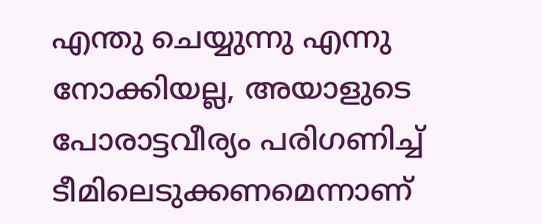എന്തു ചെയ്യുന്നു എന്നു നോക്കിയല്ല, അയാളുടെ പോരാട്ടവീര്യം പരിഗണിച്ച് ടീമിലെടുക്കണമെന്നാണ്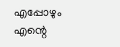എപ്പോഴും എന്റെ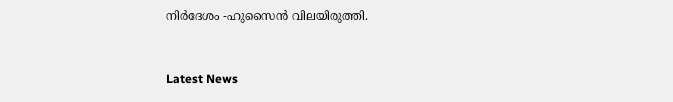നിര്‍ദേശം -ഹുസൈന്‍ വിലയിരുത്തി.


Latest News